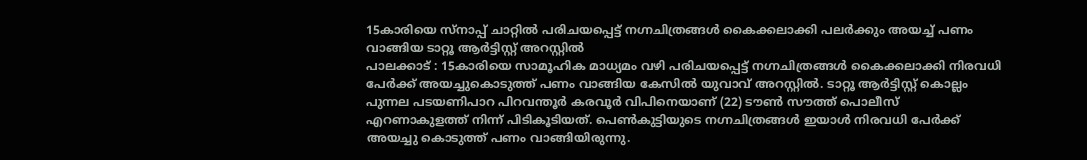15കാരിയെ സ്നാപ്പ് ചാറ്റിൽ പരിചയപ്പെട്ട് നഗ്നചിത്രങ്ങൾ കൈക്കലാക്കി പലർക്കും അയച്ച് പണം വാങ്ങിയ ടാറ്റൂ ആർട്ടിസ്റ്റ് അറസ്റ്റിൽ
പാലക്കാട് : 15കാരിയെ സാമൂഹിക മാധ്യമം വഴി പരിചയപ്പെട്ട് നഗ്നചിത്രങ്ങൾ കൈക്കലാക്കി നിരവധി പേർക്ക് അയച്ചുകൊടുത്ത് പണം വാങ്ങിയ കേസിൽ യുവാവ് അറസ്റ്റിൽ. ടാറ്റൂ ആർട്ടിസ്റ്റ് കൊല്ലം പുന്നല പടയണിപാറ പിറവന്തൂർ കരവൂർ വിപിനെയാണ് (22) ടൗൺ സൗത്ത് പൊലീസ് എറണാകുളത്ത് നിന്ന് പിടികൂടിയത്. പെൺകുട്ടിയുടെ നഗ്നചിത്രങ്ങൾ ഇയാൾ നിരവധി പേർക്ക് അയച്ചു കൊടുത്ത് പണം വാങ്ങിയിരുന്നു.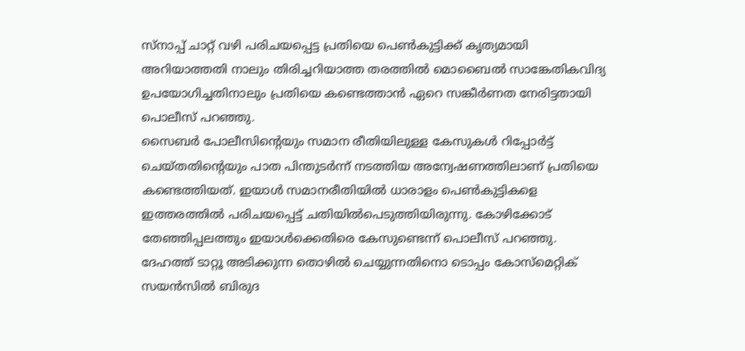സ്നാപ്പ് ചാറ്റ് വഴി പരിചയപ്പെട്ട പ്രതിയെ പെൺകുട്ടിക്ക് കൃത്യമായി അറിയാത്തതി നാലും തിരിച്ചറിയാത്ത തരത്തിൽ മൊബൈൽ സാങ്കേതികവിദ്യ ഉപയോഗിച്ചതിനാലും പ്രതിയെ കണ്ടെത്താൻ ഏറെ സങ്കീർണത നേരിട്ടതായി പൊലീസ് പറഞ്ഞു.
സൈബർ പോലീസിന്റെയും സമാന രീതിയിലുള്ള കേസുകൾ റിപ്പോർട്ട് ചെയ്തതിന്റെയും പാത പിന്തുടർന്ന് നടത്തിയ അന്വേഷണത്തിലാണ് പ്രതിയെ കണ്ടെത്തിയത്. ഇയാൾ സമാനരീതിയിൽ ധാരാളം പെൺകുട്ടികളെ ഇത്തരത്തിൽ പരിചയപ്പെട്ട് ചതിയിൽപെടുത്തിയിരുന്നു. കോഴിക്കോട് തേഞ്ഞിപ്പലത്തും ഇയാൾക്കെതിരെ കേസുണ്ടെന്ന് പൊലീസ് പറഞ്ഞു. ദേഹത്ത് ടാറ്റൂ അടിക്കുന്ന തൊഴിൽ ചെയ്യുന്നതിനൊ ടൊപ്പം കോസ്മെറ്റിക് സയൻസിൽ ബിരുദ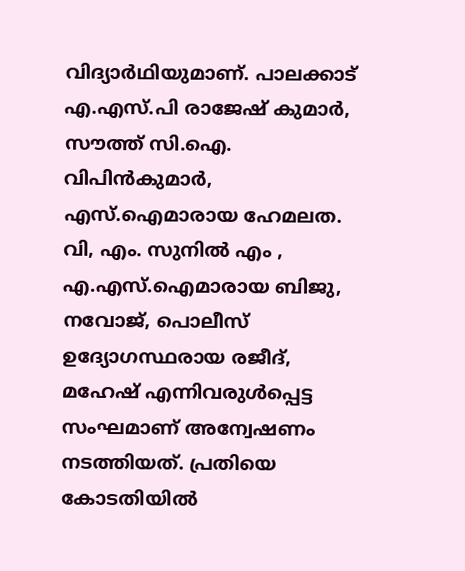വിദ്യാർഥിയുമാണ്. പാലക്കാട് എ.എസ്.പി രാജേഷ് കുമാർ, സൗത്ത് സി.ഐ. വിപിൻകുമാർ, എസ്.ഐമാരായ ഹേമലത. വി, എം. സുനിൽ എം , എ.എസ്.ഐമാരായ ബിജു, നവോജ്, പൊലീസ് ഉദ്യോഗസ്ഥരായ രജീദ്, മഹേഷ് എന്നിവരുൾപ്പെട്ട സംഘമാണ് അന്വേഷണം നടത്തിയത്. പ്രതിയെ കോടതിയിൽ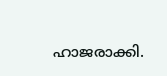ഹാജരാക്കി.